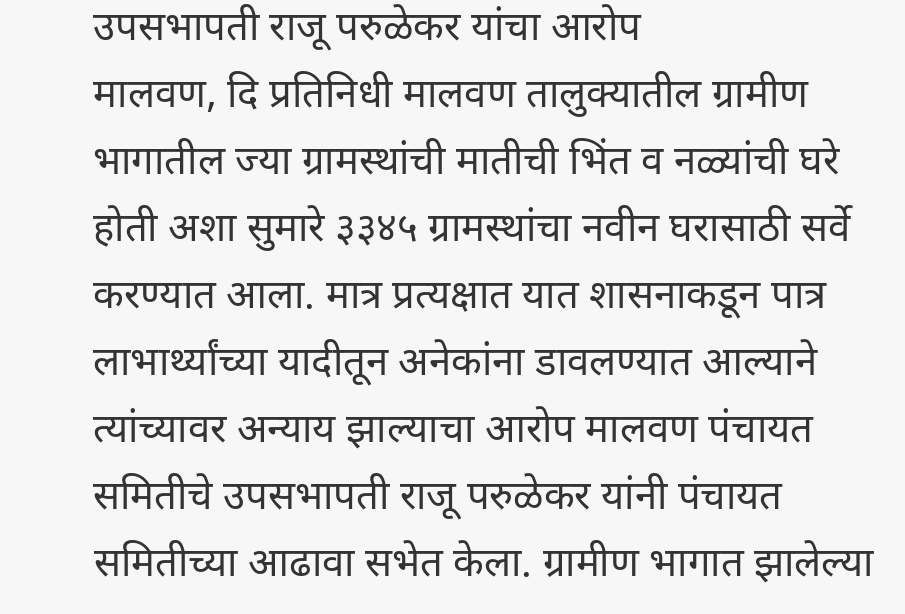उपसभापती राजू परुळेकर यांचा आरोप
मालवण, दि प्रतिनिधी मालवण तालुक्यातील ग्रामीण भागातील ज्या ग्रामस्थांची मातीची भिंत व नळ्यांची घरे होती अशा सुमारे ३३४५ ग्रामस्थांचा नवीन घरासाठी सर्वे करण्यात आला. मात्र प्रत्यक्षात यात शासनाकडून पात्र लाभार्थ्यांच्या यादीतून अनेकांना डावलण्यात आल्याने त्यांच्यावर अन्याय झाल्याचा आरोप मालवण पंचायत समितीचे उपसभापती राजू परुळेकर यांनी पंचायत समितीच्या आढावा सभेत केला. ग्रामीण भागात झालेल्या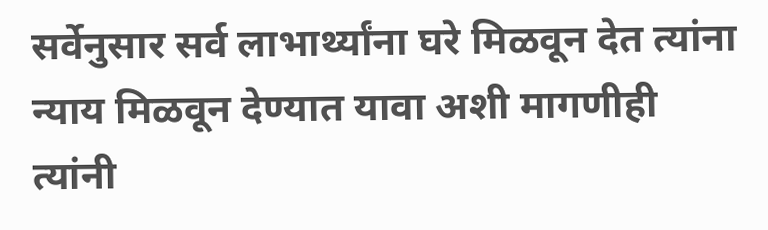सर्वेनुसार सर्व लाभार्थ्यांना घरे मिळवून देत त्यांना न्याय मिळवून देण्यात यावा अशी मागणीही त्यांनी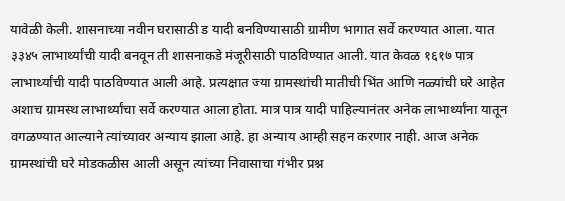यावेळी केली. शासनाच्या नवीन घरासाठी ड यादी बनविण्यासाठी ग्रामीण भागात सर्वे करण्यात आला. यात ३३४५ लाभार्थ्यांची यादी बनवून ती शासनाकडे मंजूरीसाठी पाठविण्यात आली. यात केवळ १६१७ पात्र लाभार्थ्यांची यादी पाठविण्यात आली आहे. प्रत्यक्षात ज्या ग्रामस्थांची मातीची भिंत आणि नळ्यांची घरे आहेत अशाच ग्रामस्थ लाभार्थ्यांचा सर्वे करण्यात आला होता. मात्र पात्र यादी पाहिल्यानंतर अनेक लाभार्थ्यांना यातून वगळण्यात आल्याने त्यांच्यावर अन्याय झाला आहे. हा अन्याय आम्ही सहन करणार नाही. आज अनेक ग्रामस्थांची घरे मोडकळीस आली असून त्यांच्या निवासाचा गंभीर प्रश्न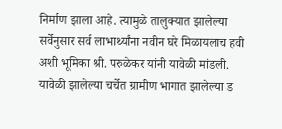निर्माण झाला आहे. त्यामुळे तालुक्यात झालेल्या सर्वेनुसार सर्व लाभार्थ्यांना नवीन घरे मिळायलाच हवी अशी भूमिका श्री. परुळेकर यांनी यावेळी मांडली. यावेळी झालेल्या चर्चेत ग्रामीण भागात झालेल्या ड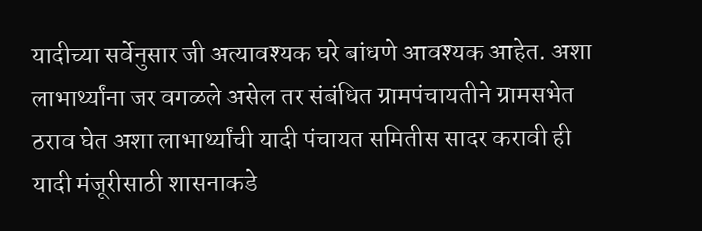यादीच्या सर्वेनुसार जी अत्यावश्यक घरे बांधणे आवश्यक आहेत. अशा लाभार्थ्यांना जर वगळले असेल तर संबंधित ग्रामपंचायतीने ग्रामसभेत ठराव घेत अशा लाभार्थ्यांची यादी पंचायत समितीस सादर करावी ही यादी मंजूरीसाठी शासनाकडे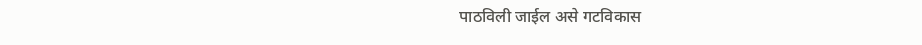पाठविली जाईल असे गटविकास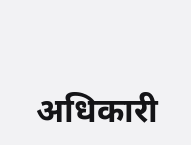अधिकारी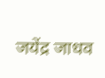जयेंद्र जाधव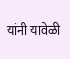यांनी यावेळी